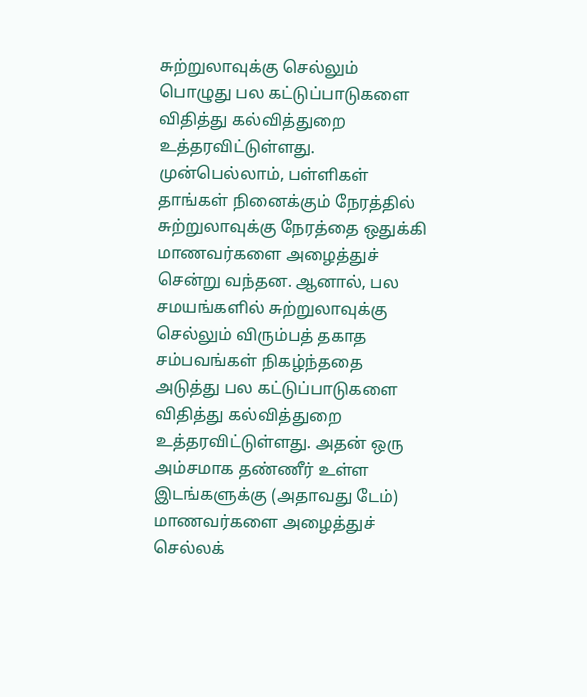சுற்றுலாவுக்கு செல்லும் பொழுது பல கட்டுப்பாடுகளை விதித்து கல்வித்துறை உத்தரவிட்டுள்ளது. முன்பெல்லாம், பள்ளிகள் தாங்கள் நினைக்கும் நேரத்தில் சுற்றுலாவுக்கு நேரத்தை ஒதுக்கி மாணவர்களை அழைத்துச் சென்று வந்தன. ஆனால், பல சமயங்களில் சுற்றுலாவுக்கு செல்லும் விரும்பத் தகாத சம்பவங்கள் நிகழ்ந்ததை அடுத்து பல கட்டுப்பாடுகளை விதித்து கல்வித்துறை உத்தரவிட்டுள்ளது. அதன் ஒரு அம்சமாக தண்ணீர் உள்ள இடங்களுக்கு (அதாவது டேம்) மாணவர்களை அழைத்துச் செல்லக்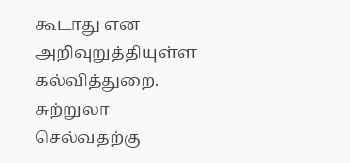கூடாது என அறிவுறுத்தியுள்ள கல்வித்துறை. சுற்றுலா செல்வதற்கு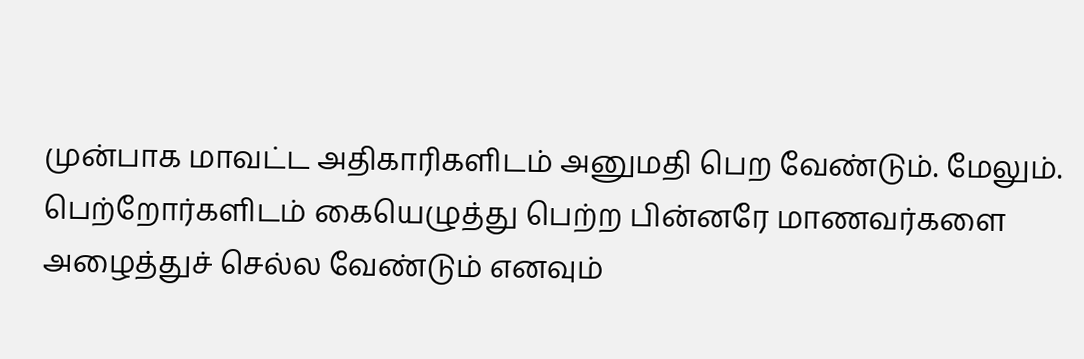முன்பாக மாவட்ட அதிகாரிகளிடம் அனுமதி பெற வேண்டும். மேலும். பெற்றோர்களிடம் கையெழுத்து பெற்ற பின்னரே மாணவர்களை அழைத்துச் செல்ல வேண்டும் எனவும்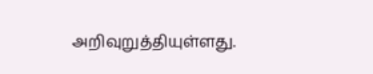அறிவுறுத்தியுள்ளது.